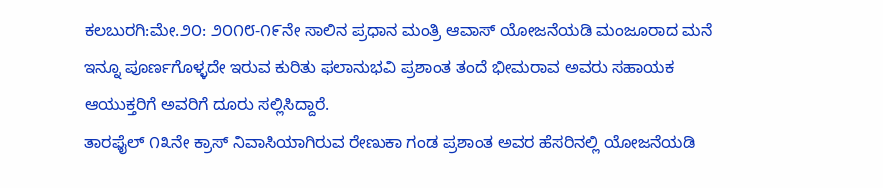ಕಲಬುರಗಿ:ಮೇ.೨೦: ೨೦೧೮-೧೯ನೇ ಸಾಲಿನ ಪ್ರಧಾನ ಮಂತ್ರಿ ಆವಾಸ್ ಯೋಜನೆಯಡಿ ಮಂಜೂರಾದ ಮನೆ ಇನ್ನೂ ಪೂರ್ಣಗೊಳ್ಳದೇ ಇರುವ ಕುರಿತು ಫಲಾನುಭವಿ ಪ್ರಶಾಂತ ತಂದೆ ಭೀಮರಾವ ಅವರು ಸಹಾಯಕ ಆಯುಕ್ತರಿಗೆ ಅವರಿಗೆ ದೂರು ಸಲ್ಲಿಸಿದ್ದಾರೆ.
ತಾರಫೈಲ್ ೧೩ನೇ ಕ್ರಾಸ್ ನಿವಾಸಿಯಾಗಿರುವ ರೇಣುಕಾ ಗಂಡ ಪ್ರಶಾಂತ ಅವರ ಹೆಸರಿನಲ್ಲಿ ಯೋಜನೆಯಡಿ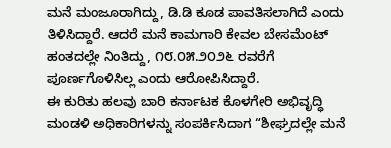ಮನೆ ಮಂಜೂರಾಗಿದ್ದು, ಡಿ.ಡಿ ಕೂಡ ಪಾವತಿಸಲಾಗಿದೆ ಎಂದು ತಿಳಿಸಿದ್ದಾರೆ. ಆದರೆ ಮನೆ ಕಾಮಗಾರಿ ಕೇವಲ ಬೇಸಮೆಂಟ್ ಹಂತದಲ್ಲೇ ನಿಂತಿದ್ದು, ೧೮.೦೫.೨೦೨೬ ರವರೆಗೆ ಪೂರ್ಣಗೊಳಿಸಿಲ್ಲ ಎಂದು ಆರೋಪಿಸಿದ್ದಾರೆ.
ಈ ಕುರಿತು ಹಲವು ಬಾರಿ ಕರ್ನಾಟಕ ಕೊಳಗೇರಿ ಅಭಿವೃದ್ಧಿ ಮಂಡಳಿ ಅಧಿಕಾರಿಗಳನ್ನು ಸಂಪರ್ಕಿಸಿದಾಗ “ಶೀಘ್ರದಲ್ಲೇ ಮನೆ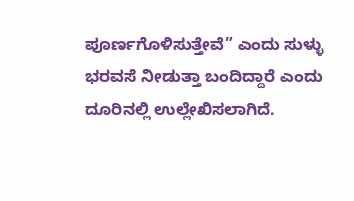ಪೂರ್ಣಗೊಳಿಸುತ್ತೇವೆ” ಎಂದು ಸುಳ್ಳು ಭರವಸೆ ನೀಡುತ್ತಾ ಬಂದಿದ್ದಾರೆ ಎಂದು ದೂರಿನಲ್ಲಿ ಉಲ್ಲೇಖಿಸಲಾಗಿದೆ.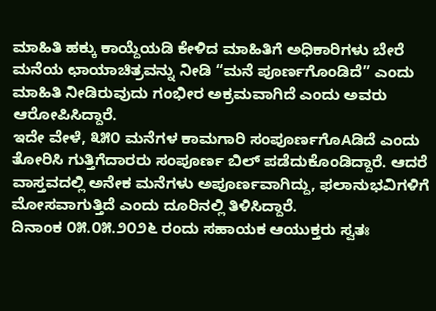ಮಾಹಿತಿ ಹಕ್ಕು ಕಾಯ್ದೆಯಡಿ ಕೇಳಿದ ಮಾಹಿತಿಗೆ ಅಧಿಕಾರಿಗಳು ಬೇರೆ ಮನೆಯ ಛಾಯಾಚಿತ್ರವನ್ನು ನೀಡಿ “ಮನೆ ಪೂರ್ಣಗೊಂಡಿದೆ” ಎಂದು ಮಾಹಿತಿ ನೀಡಿರುವುದು ಗಂಭೀರ ಅಕ್ರಮವಾಗಿದೆ ಎಂದು ಅವರು ಆರೋಪಿಸಿದ್ದಾರೆ.
ಇದೇ ವೇಳೆ, ೩೫೦ ಮನೆಗಳ ಕಾಮಗಾರಿ ಸಂಪೂರ್ಣಗೊAಡಿದೆ ಎಂದು ತೋರಿಸಿ ಗುತ್ತಿಗೆದಾರರು ಸಂಪೂರ್ಣ ಬಿಲ್ ಪಡೆದುಕೊಂಡಿದ್ದಾರೆ. ಆದರೆ ವಾಸ್ತವದಲ್ಲಿ ಅನೇಕ ಮನೆಗಳು ಅಪೂರ್ಣವಾಗಿದ್ದು, ಫಲಾನುಭವಿಗಳಿಗೆ ಮೋಸವಾಗುತ್ತಿದೆ ಎಂದು ದೂರಿನಲ್ಲಿ ತಿಳಿಸಿದ್ದಾರೆ.
ದಿನಾಂಕ ೦೫.೦೫.೨೦೨೬ ರಂದು ಸಹಾಯಕ ಆಯುಕ್ತರು ಸ್ವತಃ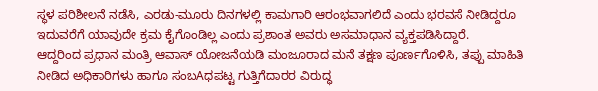ಸ್ಥಳ ಪರಿಶೀಲನೆ ನಡೆಸಿ, ಎರಡು-ಮೂರು ದಿನಗಳಲ್ಲಿ ಕಾಮಗಾರಿ ಆರಂಭವಾಗಲಿದೆ ಎಂದು ಭರವಸೆ ನೀಡಿದ್ದರೂ ಇದುವರೆಗೆ ಯಾವುದೇ ಕ್ರಮ ಕೈಗೊಂಡಿಲ್ಲ ಎಂದು ಪ್ರಶಾಂತ ಅವರು ಅಸಮಾಧಾನ ವ್ಯಕ್ತಪಡಿಸಿದ್ದಾರೆ.
ಆದ್ದರಿಂದ ಪ್ರಧಾನ ಮಂತ್ರಿ ಆವಾಸ್ ಯೋಜನೆಯಡಿ ಮಂಜೂರಾದ ಮನೆ ತಕ್ಷಣ ಪೂರ್ಣಗೊಳಿಸಿ, ತಪ್ಪು ಮಾಹಿತಿ ನೀಡಿದ ಅಧಿಕಾರಿಗಳು ಹಾಗೂ ಸಂಬAಧಪಟ್ಟ ಗುತ್ತಿಗೆದಾರರ ವಿರುದ್ಧ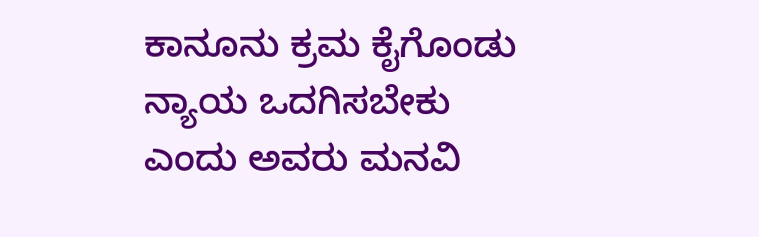ಕಾನೂನು ಕ್ರಮ ಕೈಗೊಂಡು ನ್ಯಾಯ ಒದಗಿಸಬೇಕು ಎಂದು ಅವರು ಮನವಿ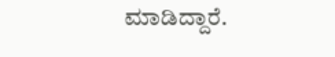ಮಾಡಿದ್ದಾರೆ.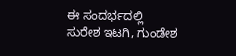ಈ ಸಂದರ್ಭದಲ್ಲಿ ಸುರೇಶ ಇಟಗಿ, ಗುಂಡೇಶ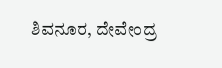ಶಿವನೂರ, ದೇವೇಂದ್ರ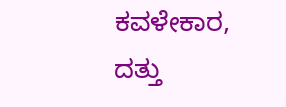ಕವಳೇಕಾರ, ದತ್ತು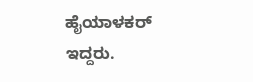ಹೈಯಾಳಕರ್ ಇದ್ದರು.